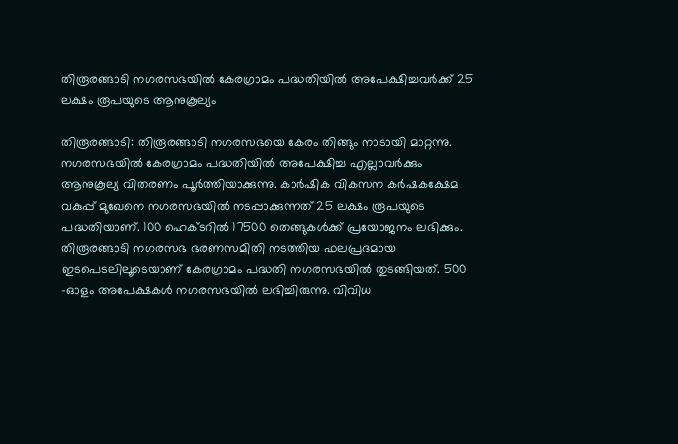തിരൂരങ്ങാടി നഗരസഭയില്‍ കേരഗ്രാമം പദ്ധതിയില്‍ അപേക്ഷിച്ചവര്‍ക്ക് 25 ലക്ഷം രൂപയുടെ ആനുകൂല്യം

തിരൂരങ്ങാടി: തിരൂരങ്ങാടി നഗരസഭയെ കേരം തിങ്ങും നാടായി മാറ്റന്നു. നഗരസഭയില്‍ കേരഗ്രാമം പദ്ധതിയില്‍ അപേക്ഷിച്ച എല്ലാവര്‍ക്കും ആനുകൂല്യ വിതരണം പൂര്‍ത്തിയാക്കുന്നു. കാര്‍ഷിക വികസന കര്‍ഷകക്ഷേമ വകുപ്പ് മുഖേനെ നഗരസഭയില്‍ നടപ്പാക്കുന്നത് 25 ലക്ഷം രൂപയുടെ പദ്ധതിയാണ്. 100 ഹെക്ടറില്‍ 17500 തെങ്ങുകള്‍ക്ക് പ്രയോജനം ലഭിക്കും. തിരൂരങ്ങാടി നഗരസഭ ഭരണസമിതി നടത്തിയ ഫലപ്രദമായ ഇടപെടലിലൂടെയാണ് കേരഗ്രാമം പദ്ധതി നഗരസഭയില്‍ തുടങ്ങിയത്. 500 -ഓളം അപേക്ഷകള്‍ നഗരസഭയില്‍ ലഭിച്ചിരുന്നു. വിവിധ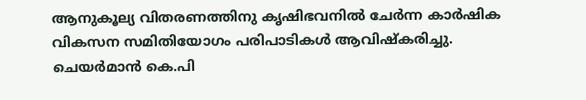ആനുകൂല്യ വിതരണത്തിനു കൃഷിഭവനില്‍ ചേര്‍ന്ന കാര്‍ഷിക വികസന സമിതിയോഗം പരിപാടികള്‍ ആവിഷ്‌കരിച്ചു. ചെയര്‍മാന്‍ കെ.പി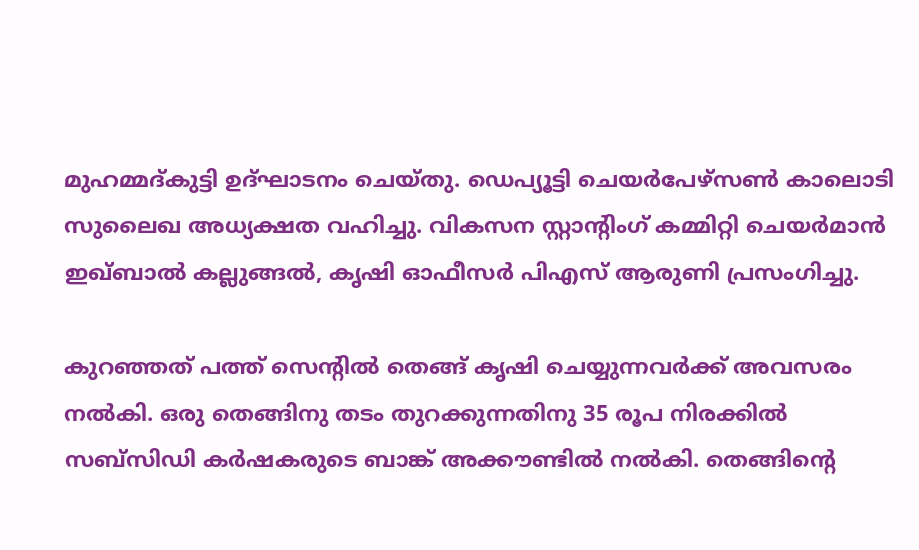മുഹമ്മദ്കുട്ടി ഉദ്ഘാടനം ചെയ്തു. ഡെപ്യൂട്ടി ചെയര്‍പേഴ്സണ്‍ കാലൊടി സുലൈഖ അധ്യക്ഷത വഹിച്ചു. വികസന സ്റ്റാന്റിംഗ് കമ്മിറ്റി ചെയര്‍മാന്‍ ഇഖ്ബാല്‍ കല്ലുങ്ങല്‍, കൃഷി ഓഫീസര്‍ പിഎസ് ആരുണി പ്രസംഗിച്ചു.

കുറഞ്ഞത് പത്ത് സെന്റില്‍ തെങ്ങ് കൃഷി ചെയ്യുന്നവര്‍ക്ക് അവസരം നല്‍കി. ഒരു തെങ്ങിനു തടം തുറക്കുന്നതിനു 35 രൂപ നിരക്കില്‍ സബ്സിഡി കര്‍ഷകരുടെ ബാങ്ക് അക്കൗണ്ടില്‍ നല്‍കി. തെങ്ങിന്റെ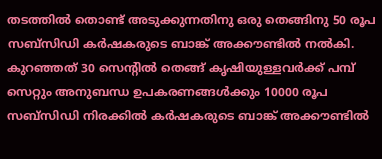തടത്തില്‍ തൊണ്ട് അടുക്കുന്നതിനു ഒരു തെങ്ങിനു 50 രൂപ സബ്സിഡി കര്‍ഷകരുടെ ബാങ്ക് അക്കൗണ്ടില്‍ നല്‍കി. കുറഞ്ഞത് 30 സെന്റില്‍ തെങ്ങ് കൃഷിയുള്ളവര്‍ക്ക് പമ്പ് സെറ്റും അനുബന്ധ ഉപകരണങ്ങള്‍ക്കും 10000 രൂപ സബ്സിഡി നിരക്കില്‍ കര്‍ഷകരുടെ ബാങ്ക് അക്കൗണ്ടില്‍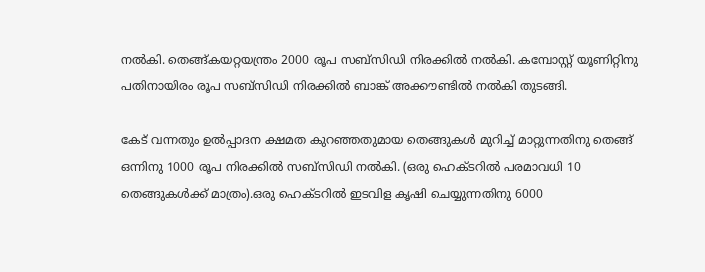നല്‍കി. തെങ്ങ്കയറ്റയന്ത്രം 2000 രൂപ സബ്സിഡി നിരക്കില്‍ നല്‍കി. കമ്പോസ്റ്റ് യൂണിറ്റിനു പതിനായിരം രൂപ സബ്സിഡി നിരക്കില്‍ ബാങ്ക് അക്കൗണ്ടില്‍ നല്‍കി തുടങ്ങി.

കേട് വന്നതും ഉല്‍പ്പാദന ക്ഷമത കുറഞ്ഞതുമായ തെങ്ങുകള്‍ മുറിച്ച് മാറ്റുന്നതിനു തെങ്ങ് ഒന്നിനു 1000 രൂപ നിരക്കില്‍ സബ്സിഡി നല്‍കി. (ഒരു ഹെക്ടറില്‍ പരമാവധി 10 തെങ്ങുകള്‍ക്ക് മാത്രം).ഒരു ഹെക്ടറില്‍ ഇടവിള കൃഷി ചെയ്യുന്നതിനു 6000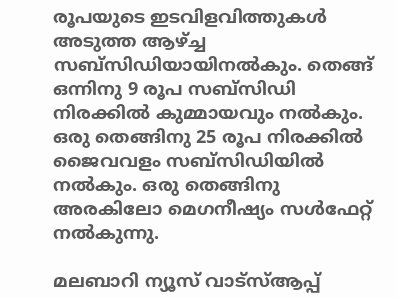രൂപയുടെ ഇടവിളവിത്തുകള്‍ അടുത്ത ആഴ്ച്ച സബ്സിഡിയായിനല്‍കും. തെങ്ങ് ഒന്നിനു 9 രൂപ സബ്സിഡി നിരക്കില്‍ കുമ്മായവും നല്‍കും. ഒരു തെങ്ങിനു 25 രൂപ നിരക്കില്‍ ജൈവവളം സബ്സിഡിയില്‍ നല്‍കും. ഒരു തെങ്ങിനു അരകിലോ മെഗനീഷ്യം സള്‍ഫേറ്റ് നല്‍കുന്നു.

മലബാറി ന്യൂസ് വാട്‌സ്ആപ്പ്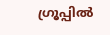ഗ്രൂപ്പില്‍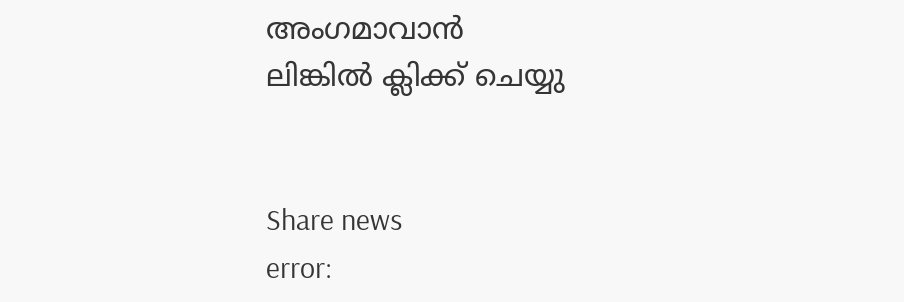അംഗമാവാന്‍
ലിങ്കില്‍ ക്ലിക്ക് ചെയ്യു


Share news
error: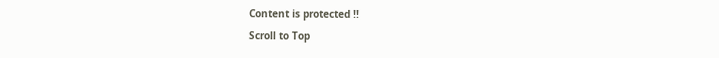Content is protected !!
Scroll to Top